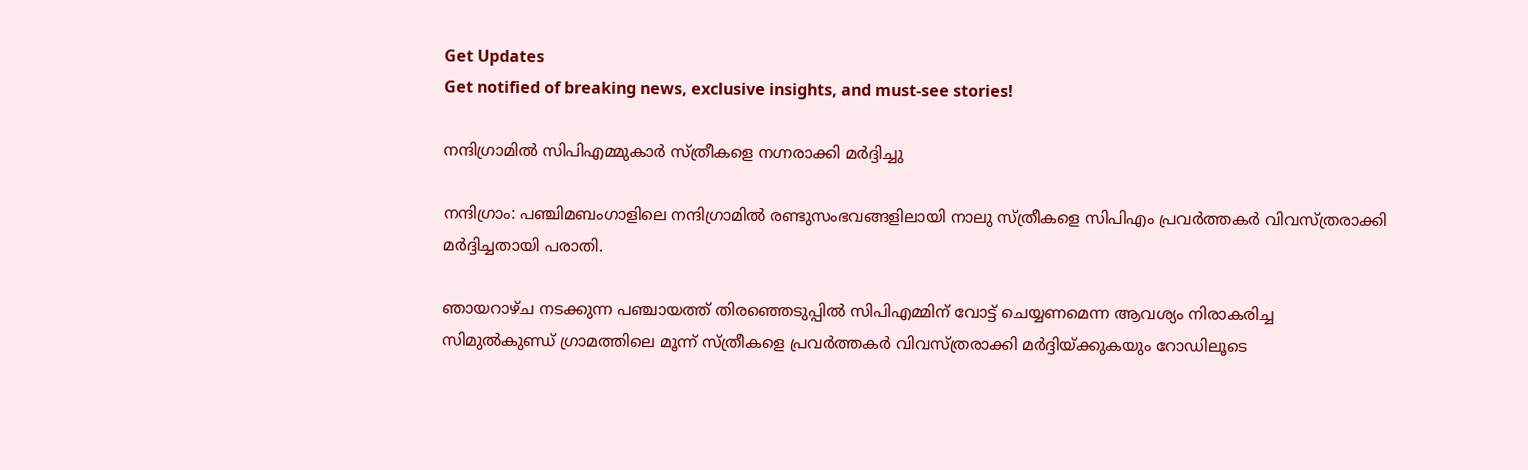Get Updates
Get notified of breaking news, exclusive insights, and must-see stories!

നന്ദിഗ്രാമില്‍ സിപിഎമ്മുകാര്‍ സ്‌ത്രീകളെ നഗ്നരാക്കി മര്‍ദ്ദിച്ചു

നന്ദിഗ്രാം: പഞ്ചിമബംഗാളിലെ നന്ദിഗ്രാമില്‍ രണ്ടുസംഭവങ്ങളിലായി നാലു സ്‌ത്രീകളെ സിപിഎം പ്രവര്‍ത്തകര്‍ വിവസ്‌ത്രരാക്കി മര്‍ദ്ദിച്ചതായി പരാതി.

ഞായറാഴ്‌ച നടക്കുന്ന പഞ്ചായത്ത്‌ തിരഞ്ഞെടുപ്പില്‍ സിപിഎമ്മിന്‌ വോട്ട്‌ ചെയ്യണമെന്ന ആവശ്യം നിരാകരിച്ച സിമുല്‍കുണ്ഡ്‌ ഗ്രാമത്തിലെ മൂന്ന്‌ സ്‌ത്രീകളെ പ്രവര്‍ത്തകര്‍ വിവസ്‌ത്രരാക്കി മര്‍ദ്ദിയ്‌ക്കുകയും റോഡിലൂടെ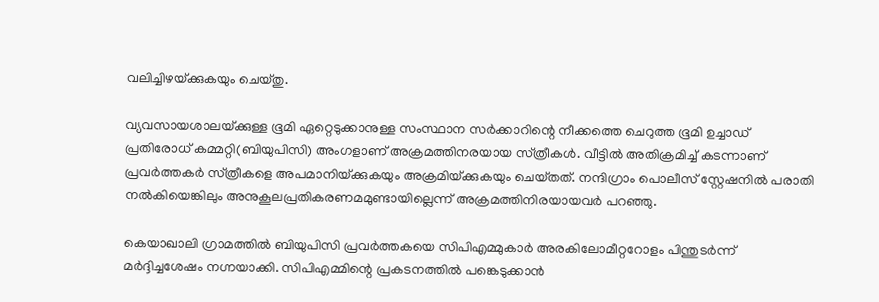വലിച്ചിഴയ്‌ക്കുകയും ചെയ്‌തു.

വ്യവസായശാലയ്‌ക്കുള്ള ഭൂമി ഏറ്റെടുക്കാനുള്ള സംസ്ഥാന സര്‍ക്കാറിന്റെ നീക്കത്തെ ചെറുത്ത ഭൂമി ഉച്ചാഡ്‌ പ്രതിരോധ്‌ കമ്മറ്റി(ബിയുപിസി) അംഗളാണ്‌ അക്രമത്തിനരയായ സ്‌ത്രീകള്‍. വീട്ടില്‍ അതിക്രമിച്ച്‌ കടന്നാണ്‌ പ്രവര്‍ത്തകര്‍ സ്‌ത്രീകളെ അപമാനിയ്‌ക്കുകയും അക്രമിയ്‌ക്കുകയും ചെയ്‌തത്‌. നന്ദിഗ്രാം പൊലീസ്‌ സ്റ്റേഷനില്‍ പരാതി നല്‍കിയെങ്കിലും അനുകൂലപ്രതികരണമമുണ്ടായില്ലെന്ന്‌ അക്രമത്തിനിരയായവര്‍ പറഞ്ഞു.

കെയാഖാലി ഗ്രാമത്തില്‍ ബിയുപിസി പ്രവര്‍ത്തകയെ സിപിഎമ്മുകാര്‍ അരകിലോമീറ്ററോളം പിന്തുടര്‍ന്ന്‌ മര്‍ദ്ദിച്ചശേഷം നഗ്നയാക്കി. സിപിഎമ്മിന്റെ പ്രകടനത്തില്‍ പങ്കെടുക്കാന്‍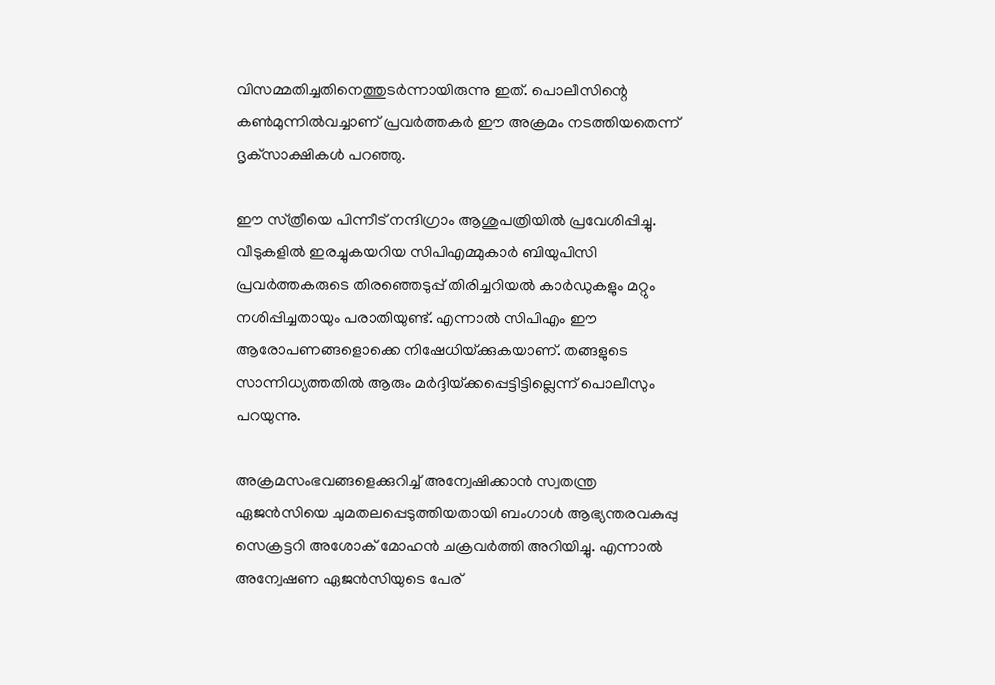വിസമ്മതിച്ചതിനെത്തുടര്‍ന്നായിരുന്നു ഇത്‌. പൊലീസിന്റെ കണ്‍മുന്നില്‍വച്ചാണ്‌ പ്രവര്‍ത്തകര്‍ ഈ അക്രമം നടത്തിയതെന്ന്‌ ദൃക്‌സാക്ഷികള്‍ പറഞ്ഞു.

ഈ സ്‌ത്രീയെ പിന്നീട്‌ നന്ദിഗ്രാം ആശുപത്രിയില്‍ പ്രവേശിപ്പിച്ചു. വീടുകളില്‍ ഇരച്ചുകയറിയ സിപിഎമ്മുകാര്‍ ബിയുപിസി പ്രവര്‍ത്തകരുടെ തിരഞ്ഞെടുപ്പ്‌ തിരിച്ചറിയല്‍ കാര്‍ഡുകളും മറ്റും നശിപ്പിച്ചതായും പരാതിയുണ്ട്‌. എന്നാല്‍ സിപിഎം ഈ ആരോപണങ്ങളൊക്കെ നിഷേധിയ്‌ക്കുകയാണ്‌. തങ്ങളുടെ സാന്നിധ്യത്തതില്‍ ആരും മര്‍ദ്ദിയ്‌ക്കപ്പെട്ടിട്ടില്ലെന്ന്‌ പൊലീസും പറയുന്നു.

അക്രമസംഭവങ്ങളെക്കുറിച്ച്‌ അന്വേഷിക്കാന്‍ സ്വതന്ത്ര ഏജന്‍സിയെ ചുമതലപ്പെടുത്തിയതായി ബംഗാള്‍ ആഭ്യന്തരവകുപ്പു സെക്രട്ടറി അശോക്‌ മോഹന്‍ ചക്രവര്‍ത്തി അറിയിച്ചു. എന്നാല്‍ അന്വേഷണ ഏജന്‍സിയുടെ പേര്‌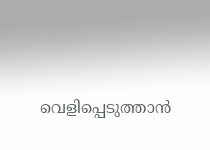വെളിപ്പെടുത്താന്‍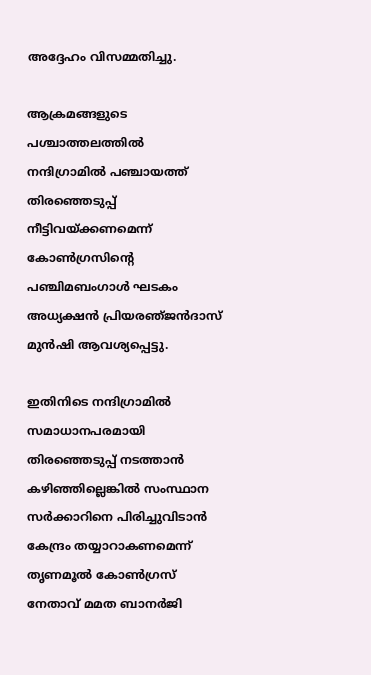അദ്ദേഹം വിസമ്മതിച്ചു.

ആക്രമങ്ങളുടെ പശ്ചാത്തലത്തില്‍ നന്ദിഗ്രാമില്‍ പഞ്ചായത്ത്‌ തിരഞ്ഞെടുപ്പ്‌ നീട്ടിവയ്‌ക്കണമെന്ന്‌ കോണ്‍ഗ്രസിന്റെ പഞ്ചിമബംഗാള്‍ ഘടകം അധ്യക്ഷന്‍ പ്രിയരഞ്‌ജന്‍ദാസ്‌ മുന്‍ഷി ആവശ്യപ്പെട്ടു.

ഇതിനിടെ നന്ദിഗ്രാമില്‍ സമാധാനപരമായി തിരഞ്ഞെടുപ്പ്‌ നടത്താന്‍ കഴിഞ്ഞില്ലെങ്കില്‍ സംസ്ഥാന സര്‍ക്കാറിനെ പിരിച്ചുവിടാന്‍ കേന്ദ്രം തയ്യാറാകണമെന്ന്‌ തൃണമൂല്‍ കോണ്‍ഗ്രസ്‌ നേതാവ്‌ മമത ബാനര്‍ജി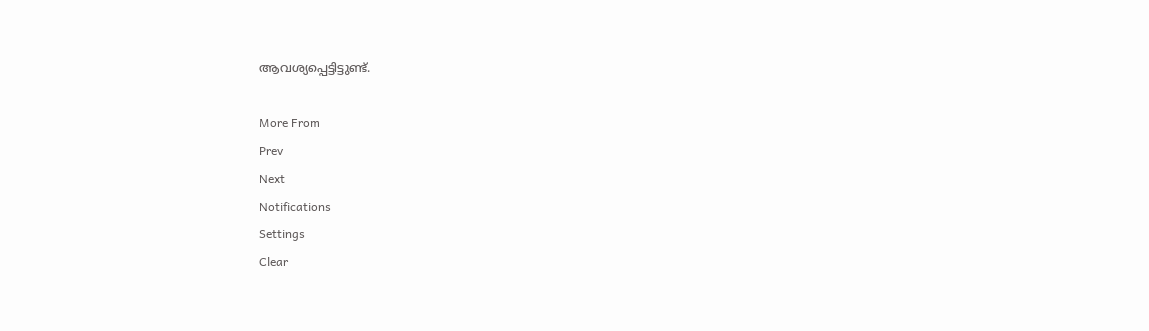ആവശ്യപ്പെട്ടിട്ടുണ്ട്‌.

More From
Prev
Next
Notifications
Settings
Clear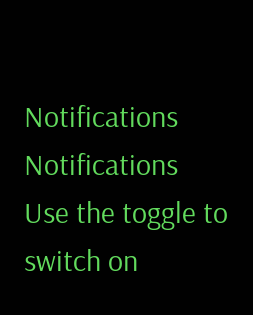Notifications
Notifications
Use the toggle to switch on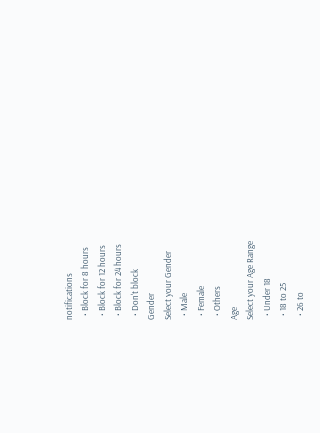notifications
  • Block for 8 hours
  • Block for 12 hours
  • Block for 24 hours
  • Don't block
Gender
Select your Gender
  • Male
  • Female
  • Others
Age
Select your Age Range
  • Under 18
  • 18 to 25
  • 26 to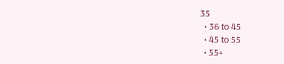35
  • 36 to 45
  • 45 to 55
  • 55+